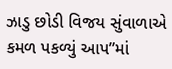ઝાડુ છોડી વિજય સુંવાળાએ કમળ પકળ્યું આપ”માં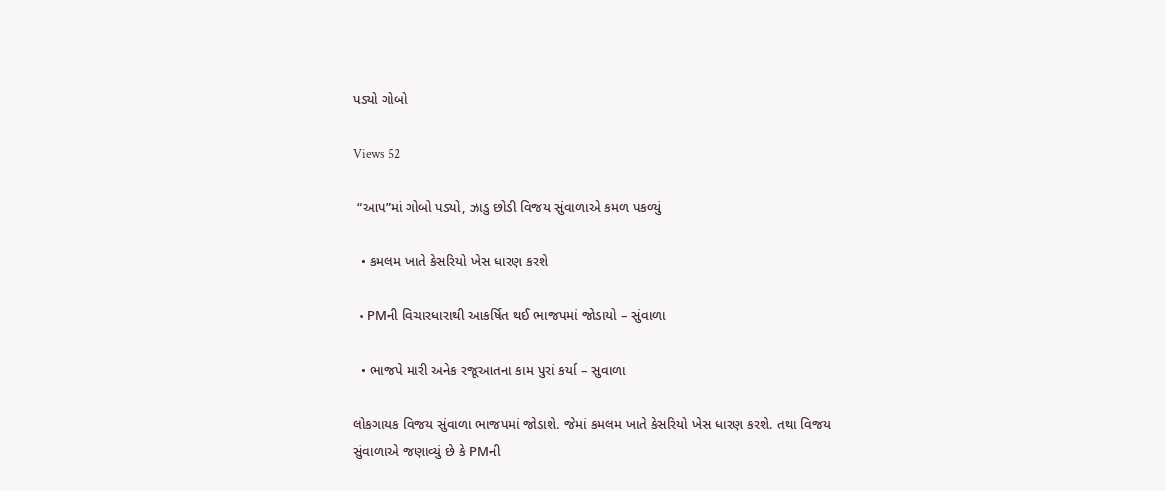પડ્યો ગોબો

Views 52

 “આપ”માં ગોબો પડ્યો, ઝાડુ છોડી વિજય સુંવાળાએ કમળ પકળ્યું

  • કમલમ ખાતે કેસરિયો ખેસ ધારણ કરશે

  • PMની વિચારધારાથી આકર્ષિત થઈ ભાજપમાં જોડાયો – સુંવાળા

  • ભાજપે મારી અનેક રજૂઆતના કામ પુરાં કર્યા – સુવાળા

લોકગાયક વિજય સુંવાળા ભાજપમાં જોડાશે. જેમાં કમલમ ખાતે કેસરિયો ખેસ ધારણ કરશે. તથા વિજય સુંવાળાએ જણાવ્યું છે કે PMની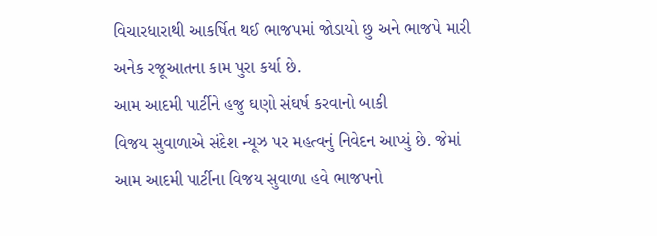વિચારધારાથી આકર્ષિત થઈ ભાજપમાં જોડાયો છુ અને ભાજપે મારી અનેક રજૂઆતના કામ પુરા કર્યા છે.
આમ આદમી પાર્ટીને હજુ ઘણો સંઘર્ષ કરવાનો બાકી
વિજય સુવાળાએ સંદેશ ન્યૂઝ પર મહત્વનું નિવેદન આપ્યું છે. જેમાં આમ આદમી પાર્ટીના વિજય સુવાળા હવે ભાજપનો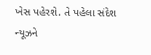ખેસ પહેરશે. તે પહેલા સંદેશ ન્યૂઝને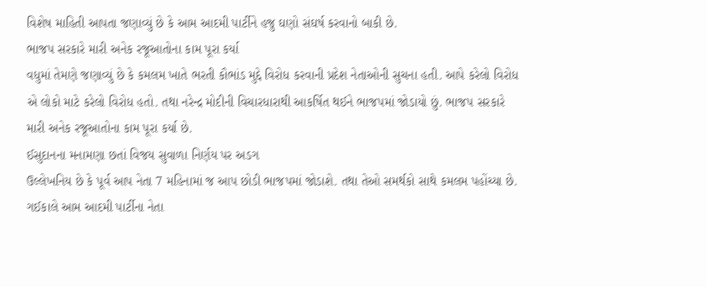વિશેષ માહિતી આપતા જણાવ્યું છે કે આમ આદમી પાર્ટીને હજુ ઘણો સંઘર્ષ કરવાનો બાકી છે.
ભાજપ સરકારે મારી અનેક રજૂઆતોના કામ પૂરા કર્યા
વધુમાં તેમણે જણાવ્યું છે કે કમલમ ખાતે ભરતી કૌભાંડ મુદ્દે વિરોધ કરવાની પ્રદેશ નેતાઓની સુચના હતી. આપે કરેલો વિરોધ એ લોકો માટે કરેલો વિરોધ હતો. તથા નરેન્દ્ર મોદીની વિચારધારાથી આકર્ષિત થઈને ભાજપમાં જોડાયો છું. ભાજપ સરકારે મારી અનેક રજૂઆતોના કામ પૂરા કર્યા છે.
ઈસુદાનના મનામણા છતાં વિજય સુવાળા નિર્ણય પર અડગ
ઉલ્લેખનિય છે કે પૂર્વ આપ નેતા 7 મહિનામાં જ આપ છોડી ભાજપમાં જોડાશે. તથા તેઓ સમર્થકો સાથે કમલમ પહોંચ્યા છે. ગઈકાલે આમ આદમી પાર્ટીના નેતા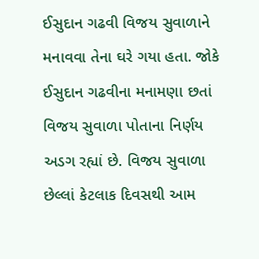ઈસુદાન ગઢવી વિજય સુવાળાને મનાવવા તેના ઘરે ગયા હતા. જોકે ઈસુદાન ગઢવીના મનામણા છતાં વિજય સુવાળા પોતાના નિર્ણય અડગ રહ્યાં છે. વિજય સુવાળા છેલ્લાં કેટલાક દિવસથી આમ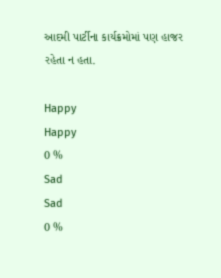આદમી પાર્ટીના કાર્યક્રમોમાં પણ હાજર રહેતા ન હતા.

Happy
Happy
0 %
Sad
Sad
0 %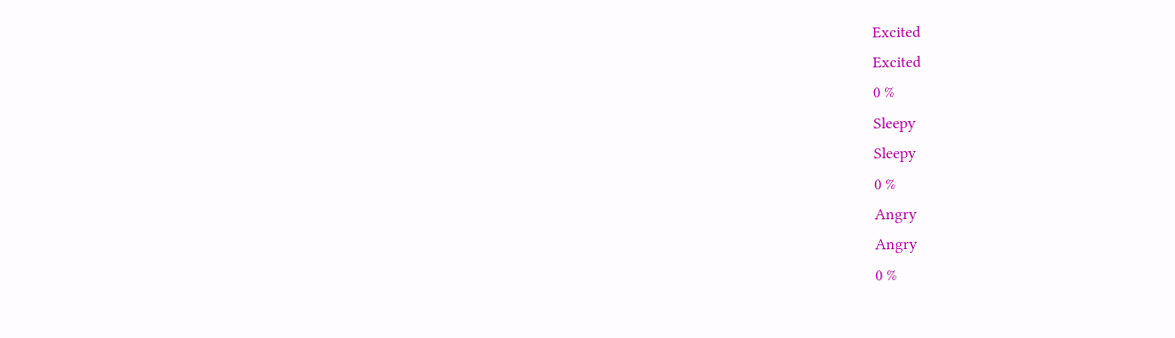Excited
Excited
0 %
Sleepy
Sleepy
0 %
Angry
Angry
0 %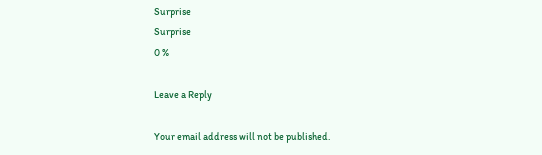Surprise
Surprise
0 %

Leave a Reply

Your email address will not be published.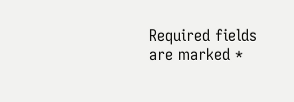Required fields are marked *